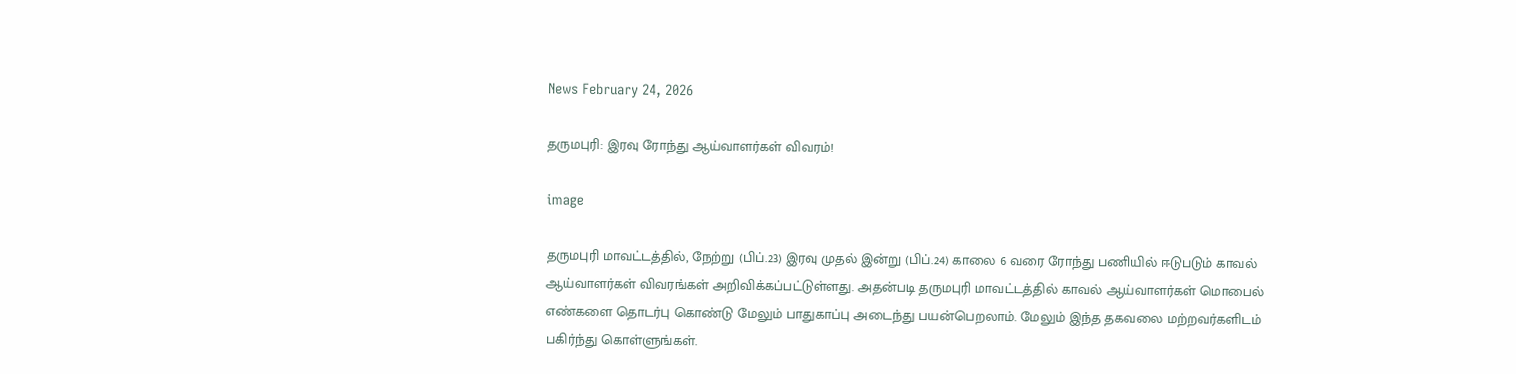News February 24, 2026

தருமபுரி: இரவு ரோந்து ஆய்வாளர்கள் விவரம்!

image

தருமபுரி மாவட்டத்தில், நேற்று (பிப்.23) இரவு முதல் இன்று (பிப்.24) காலை 6 வரை ரோந்து பணியில் ஈடுபடும் காவல் ஆய்வாளர்கள் விவரங்கள் அறிவிக்கப்பட்டுள்ளது. அதன்படி தருமபுரி மாவட்டத்தில் காவல் ஆய்வாளர்கள் மொபைல் எண்களை தொடர்பு கொண்டு மேலும் பாதுகாப்பு அடைந்து பயன்பெறலாம். மேலும் இந்த தகவலை மற்றவர்களிடம் பகிர்ந்து கொள்ளுங்கள்.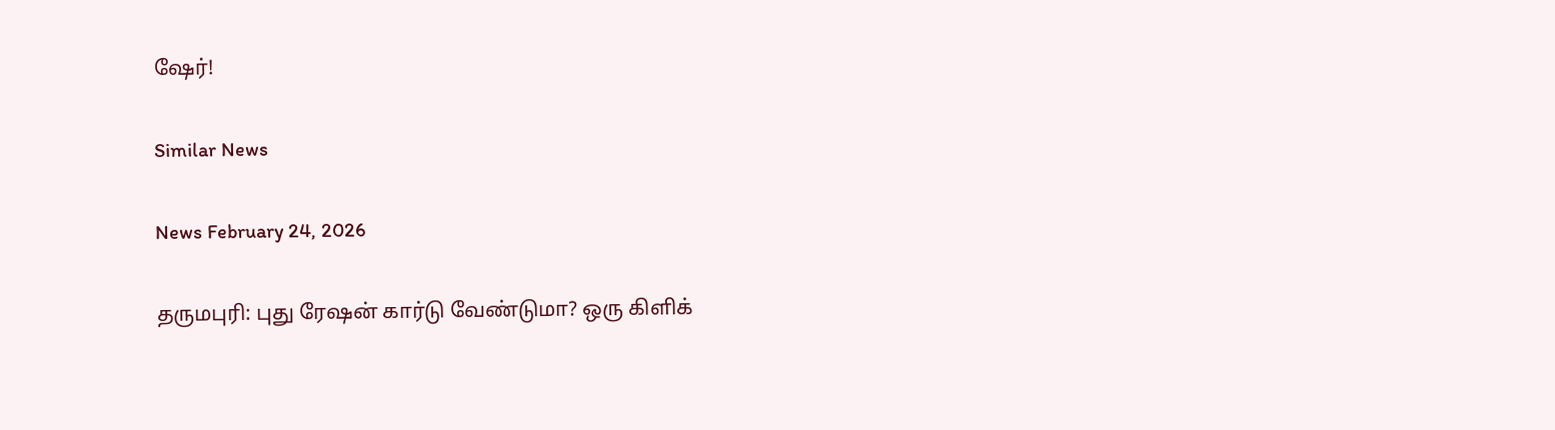ஷேர்!

Similar News

News February 24, 2026

தருமபுரி: புது ரேஷன் கார்டு வேண்டுமா? ஒரு கிளிக்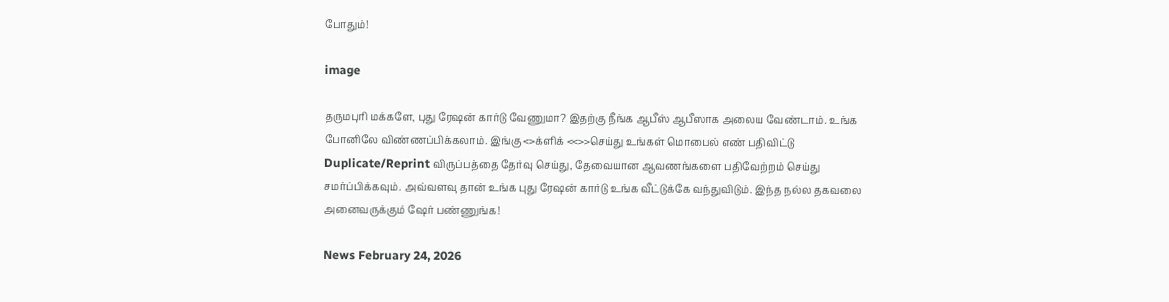போதும்!

image

தருமபுரி மக்களே, புது ரேஷன் கார்டு வேணுமா? இதற்கு நீங்க ஆபீஸ் ஆபீஸாக அலைய வேண்டாம். உங்க போனிலே விண்ணப்பிக்கலாம். இங்கு <>க்ளிக் <<>>செய்து உங்கள் மொபைல் எண் பதிவிட்டு Duplicate/Reprint விருப்பத்தை தேர்வு செய்து, தேவையான ஆவணங்களை பதிவேற்றம் செய்து சமர்ப்பிக்கவும். அவ்வளவு தான் உங்க புது ரேஷன் கார்டு உங்க வீட்டுக்கே வந்துவிடும். இந்த நல்ல தகவலை அனைவருக்கும் ஷேர் பண்ணுங்க!

News February 24, 2026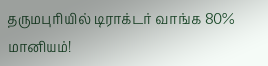தருமபுரியில் டிராக்டர் வாங்க 80% மானியம்!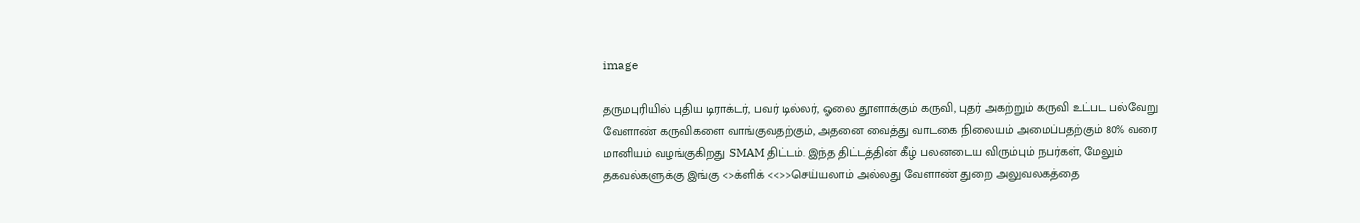image

தருமபுரியில் புதிய டிராக்டர், பவர் டில்லர், ஓலை தூளாக்கும் கருவி, புதர் அகற்றும் கருவி உட்பட பல்வேறு வேளாண் கருவிகளை வாங்குவதற்கும், அதனை வைத்து வாடகை நிலையம் அமைப்பதற்கும் 80% வரை மானியம் வழங்குகிறது SMAM திட்டம். இந்த திட்டத்தின் கீழ் பலனடைய விரும்பும் நபர்கள், மேலும் தகவல்களுக்கு இங்கு <>க்ளிக் <<>>செய்யலாம் அல்லது வேளாண் துறை அலுவலகத்தை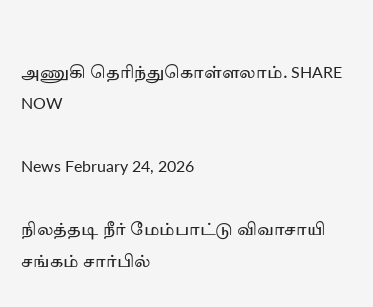அணுகி தெரிந்துகொள்ளலாம். SHARE NOW

News February 24, 2026

நிலத்தடி நீர் மேம்பாட்டு விவாசாயி சங்கம் சார்பில்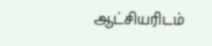ஆட்சியரிடம்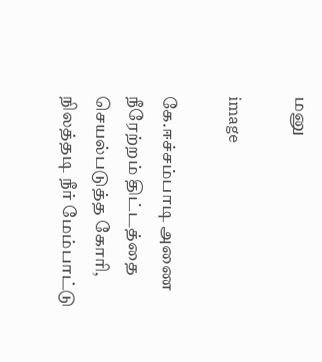மனு

image

கே.ஈச்சம்பாடி அணை நீரேற்றம் திட்டத்தை செயல்படுத்த கோரி, நிலத்தடி நீர் மேம்பாட்டு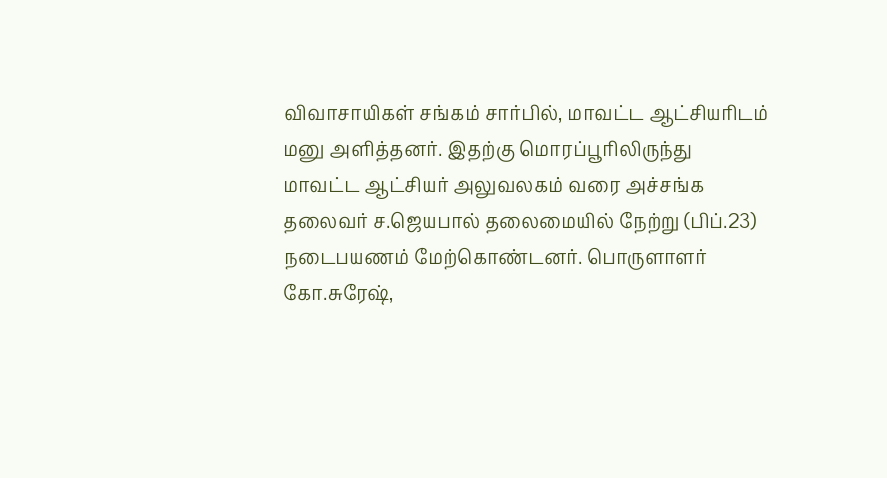விவாசாயிகள் சங்கம் சார்பில், மாவட்ட ஆட்சியரிடம் மனு அளித்தனர். இதற்கு மொரப்பூரிலிருந்து மாவட்ட ஆட்சியர் அலுவலகம் வரை அச்சங்க தலைவர் ச.ஜெயபால் தலைமையில் நேற்று (பிப்.23) நடைபயணம் மேற்கொண்டனர். பொருளாளர் கோ.சுரேஷ்,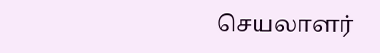செயலாளர்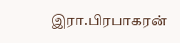இரா.பிரபாகரன்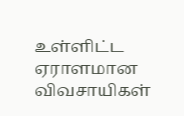உள்ளிட்ட ஏராளமான விவசாயிகள்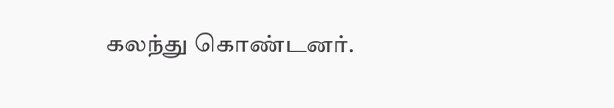கலந்து கொண்டனர்.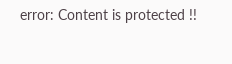error: Content is protected !!